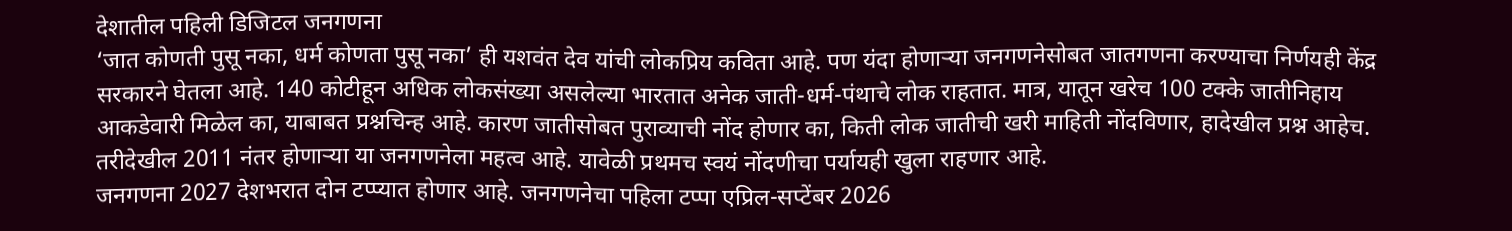देशातील पहिली डिजिटल जनगणना
‘जात कोणती पुसू नका, धर्म कोणता पुसू नका’ ही यशवंत देव यांची लोकप्रिय कविता आहे. पण यंदा होणाऱ्या जनगणनेसोबत जातगणना करण्याचा निर्णयही केंद्र सरकारने घेतला आहे. 140 कोटीहून अधिक लोकसंख्या असलेल्या भारतात अनेक जाती-धर्म-पंथाचे लोक राहतात. मात्र, यातून खरेच 100 टक्के जातीनिहाय आकडेवारी मिळेल का, याबाबत प्रश्नचिन्ह आहे. कारण जातीसोबत पुराव्याची नोंद होणार का, किती लोक जातीची खरी माहिती नोंदविणार, हादेखील प्रश्न आहेच. तरीदेखील 2011 नंतर होणाऱ्या या जनगणनेला महत्व आहे. यावेळी प्रथमच स्वयं नोंदणीचा पर्यायही खुला राहणार आहे.
जनगणना 2027 देशभरात दोन टप्प्यात होणार आहे. जनगणनेचा पहिला टप्पा एप्रिल-सप्टेंबर 2026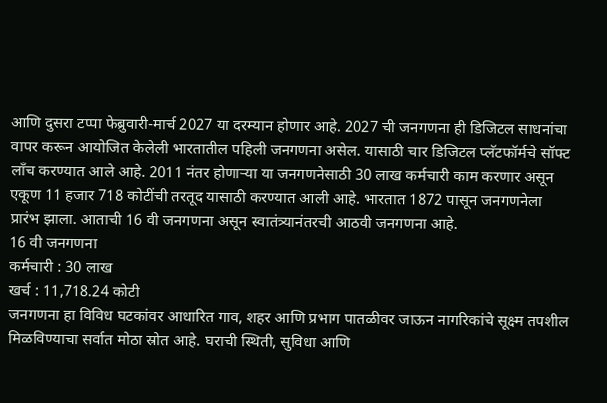आणि दुसरा टप्पा फेब्रुवारी-मार्च 2027 या दरम्यान होणार आहे. 2027 ची जनगणना ही डिजिटल साधनांचा वापर करून आयोजित केलेली भारतातील पहिली जनगणना असेल. यासाठी चार डिजिटल प्लॅटफॉर्मचे सॉफ्ट लाँच करण्यात आले आहे. 2011 नंतर होणाऱ्या या जनगणनेसाठी 30 लाख कर्मचारी काम करणार असून एकूण 11 हजार 718 कोटींची तरतूद यासाठी करण्यात आली आहे. भारतात 1872 पासून जनगणनेला प्रारंभ झाला. आताची 16 वी जनगणना असून स्वातंत्र्यानंतरची आठवी जनगणना आहे.
16 वी जनगणना
कर्मचारी : 30 लाख
खर्च : 11,718.24 कोटी
जनगणना हा विविध घटकांवर आधारित गाव, शहर आणि प्रभाग पातळीवर जाऊन नागरिकांचे सूक्ष्म तपशील मिळविण्याचा सर्वात मोठा स्रोत आहे. घराची स्थिती, सुविधा आणि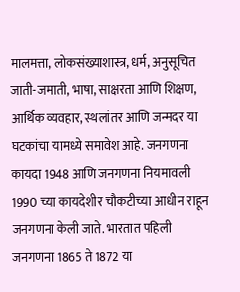मालमत्ता, लोकसंख्याशास्त्र, धर्म, अनुसूचित जाती-जमाती, भाषा, साक्षरता आणि शिक्षण, आर्थिक व्यवहार, स्थलांतर आणि जन्मदर या घटकांचा यामध्ये समावेश आहे. जनगणना कायदा 1948 आणि जनगणना नियमावली 1990 च्या कायदेशीर चौकटीच्या आधीन राहून जनगणना केली जाते. भारतात पहिली जनगणना 1865 ते 1872 या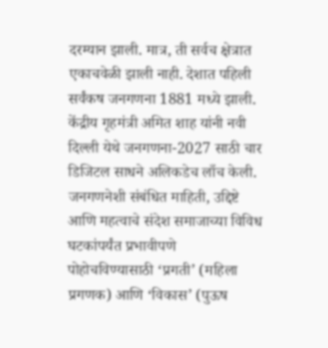दरम्यान झाली. मात्र, ती सर्वच क्षेत्रात एकाचवेळी झाली नाही. देशात पहिली सर्वंकष जनगणना 1881 मध्ये झाली.
केंद्रीय गृहमंत्री अमित शाह यांनी नवी दिल्ली येथे जनगणना-2027 साठी चार डिजिटल साधने अलिकडेच लाँच केली. जनगणनेशी संबंधित माहिती, उद्दिष्टे आणि महत्वाचे संदेश समाजाच्या विविध घटकांपर्यंत प्रभावीपणे पोहोचविण्यासाठी ‘प्रगती’ (महिला प्रगणक) आणि ‘विकास’ (पुऊष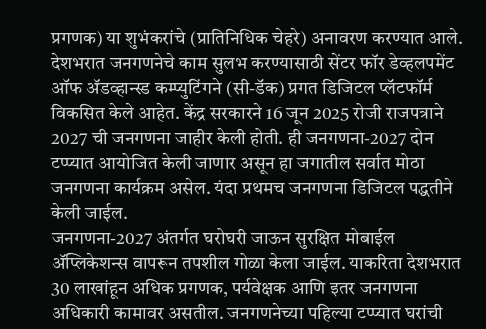प्रगणक) या शुभंकरांचे (प्रातिनिधिक चेहरे) अनावरण करण्यात आले. देशभरात जनगणनेचे काम सुलभ करण्यासाठी सेंटर फॉर डेव्हलपमेंट ऑफ ॲडव्हान्स्ड कम्प्युटिंगने (सी-डॅक) प्रगत डिजिटल प्लॅटफॉर्म विकसित केले आहेत. केंद्र सरकारने 16 जून 2025 रोजी राजपत्राने 2027 ची जनगणना जाहीर केली होती. ही जनगणना-2027 दोन टप्प्यात आयोजित केली जाणार असून हा जगातील सर्वात मोठा जनगणना कार्यक्रम असेल. यंदा प्रथमच जनगणना डिजिटल पद्धतीने केली जाईल.
जनगणना-2027 अंतर्गत घरोघरी जाऊन सुरक्षित मोबाईल ॲप्लिकेशन्स वापरून तपशील गोळा केला जाईल. याकरिता देशभरात 30 लाखांहून अधिक प्रगणक, पर्यवेक्षक आणि इतर जनगणना अधिकारी कामावर असतील. जनगणनेच्या पहिल्या टप्प्यात घरांची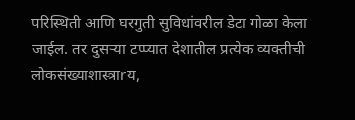परिस्थिती आणि घरगुती सुविधांवरील डेटा गोळा केला जाईल. तर दुसऱ्या टप्प्यात देशातील प्रत्येक व्यक्तीची लोकसंख्याशास्त्राrय,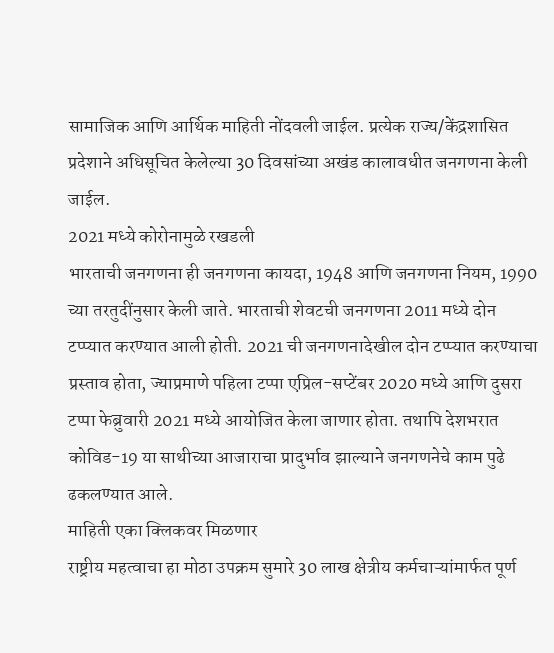सामाजिक आणि आर्थिक माहिती नोंदवली जाईल. प्रत्येक राज्य/केंद्रशासित प्रदेशाने अधिसूचित केलेल्या 30 दिवसांच्या अखंड कालावधीत जनगणना केली जाईल.
2021 मध्ये कोरोनामुळे रखडली
भारताची जनगणना ही जनगणना कायदा, 1948 आणि जनगणना नियम, 1990 च्या तरतुदींनुसार केली जाते. भारताची शेवटची जनगणना 2011 मध्ये दोन टप्प्यात करण्यात आली होती. 2021 ची जनगणनादेखील दोन टप्प्यात करण्याचा प्रस्ताव होता, ज्याप्रमाणे पहिला टप्पा एप्रिल-सप्टेंबर 2020 मध्ये आणि दुसरा टप्पा फेब्रुवारी 2021 मध्ये आयोजित केला जाणार होता. तथापि देशभरात कोविड-19 या साथीच्या आजाराचा प्रादुर्भाव झाल्याने जनगणनेचे काम पुढे ढकलण्यात आले.
माहिती एका क्लिकवर मिळणार
राष्ट्रीय महत्वाचा हा मोठा उपक्रम सुमारे 30 लाख क्षेत्रीय कर्मचाऱ्यांमार्फत पूर्ण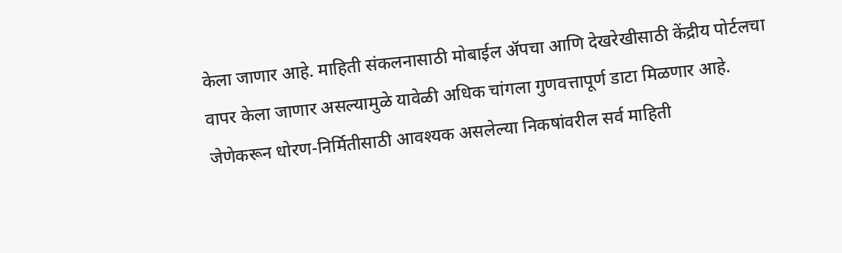केला जाणार आहे. माहिती संकलनासाठी मोबाईल ॲपचा आणि देखरेखीसाठी केंद्रीय पोर्टलचा वापर केला जाणार असल्यामुळे यावेळी अधिक चांगला गुणवत्तापूर्ण डाटा मिळणार आहे. जेणेकरून धोरण-निर्मितीसाठी आवश्यक असलेल्या निकषांवरील सर्व माहिती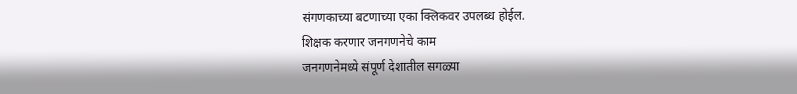संगणकाच्या बटणाच्या एका क्लिकवर उपलब्ध होईल.
शिक्षक करणार जनगणनेचे काम
जनगणनेमध्ये संपूर्ण देशातील सगळ्या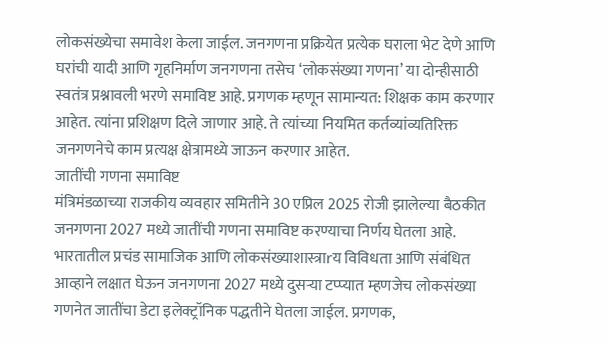लोकसंख्येचा समावेश केला जाईल. जनगणना प्रक्रियेत प्रत्येक घराला भेट देणे आणि घरांची यादी आणि गृहनिर्माण जनगणना तसेच ‘लोकसंख्या गणना’ या दोन्हीसाठी स्वतंत्र प्रश्नावली भरणे समाविष्ट आहे. प्रगणक म्हणून सामान्यत: शिक्षक काम करणार आहेत. त्यांना प्रशिक्षण दिले जाणार आहे. ते त्यांच्या नियमित कर्तव्यांव्यतिरिक्त जनगणनेचे काम प्रत्यक्ष क्षेत्रामध्ये जाऊन करणार आहेत.
जातींची गणना समाविष्ट
मंत्रिमंडळाच्या राजकीय व्यवहार समितीने 30 एप्रिल 2025 रोजी झालेल्या बैठकीत जनगणना 2027 मध्ये जातींची गणना समाविष्ट करण्याचा निर्णय घेतला आहे. भारतातील प्रचंड सामाजिक आणि लोकसंख्याशास्त्राrय विविधता आणि संबंधित आव्हाने लक्षात घेऊन जनगणना 2027 मध्ये दुसऱ्या टप्प्यात म्हणजेच लोकसंख्या गणनेत जातींचा डेटा इलेक्ट्रॉनिक पद्धतीने घेतला जाईल. प्रगणक,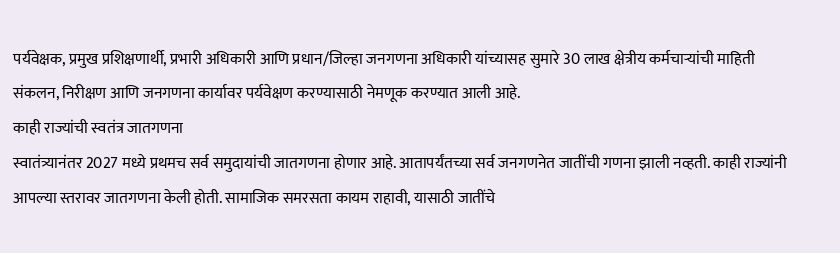पर्यवेक्षक, प्रमुख प्रशिक्षणार्थी, प्रभारी अधिकारी आणि प्रधान/जिल्हा जनगणना अधिकारी यांच्यासह सुमारे 30 लाख क्षेत्रीय कर्मचाऱ्यांची माहिती संकलन, निरीक्षण आणि जनगणना कार्यावर पर्यवेक्षण करण्यासाठी नेमणूक करण्यात आली आहे.
काही राज्यांची स्वतंत्र जातगणना
स्वातंत्र्यानंतर 2027 मध्ये प्रथमच सर्व समुदायांची जातगणना होणार आहे. आतापर्यंतच्या सर्व जनगणनेत जातींची गणना झाली नव्हती. काही राज्यांनी आपल्या स्तरावर जातगणना केली होती. सामाजिक समरसता कायम राहावी, यासाठी जातींचे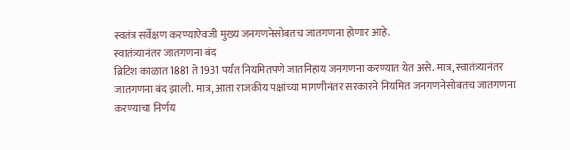स्वतंत्र सर्वेक्षण करण्याऐवजी मुख्य जनगणनेसोबतच जातगणना होणार आहे.
स्वातंत्र्यानंतर जातगणना बंद
ब्रिटिश काळात 1881 ते 1931 पर्यंत नियमितपणे जातनिहाय जनगणना करण्यात येत असे. मात्र, स्वातंत्र्यानंतर जातगणना बंद झाली. मात्र, आता राजकीय पक्षांच्या मागणीनंतर सरकारने नियमित जनगणनेसोबतच जातगणना करण्याचा निर्णय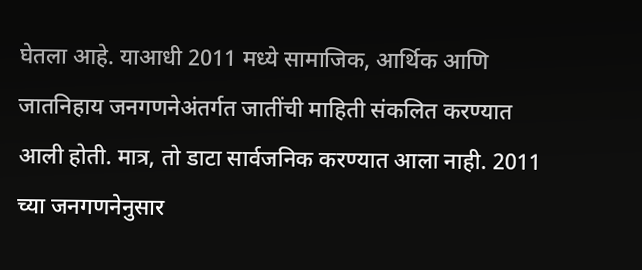घेतला आहे. याआधी 2011 मध्ये सामाजिक, आर्थिक आणि जातनिहाय जनगणनेअंतर्गत जातींची माहिती संकलित करण्यात आली होती. मात्र, तो डाटा सार्वजनिक करण्यात आला नाही. 2011 च्या जनगणनेनुसार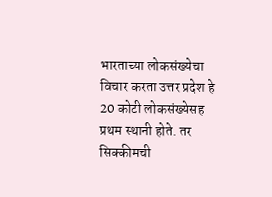भारताच्या लोकसंख्येचा विचार करता उत्तर प्रदेश हे 20 कोटी लोकसंख्येसह प्रथम स्थानी होते. तर सिक्कीमची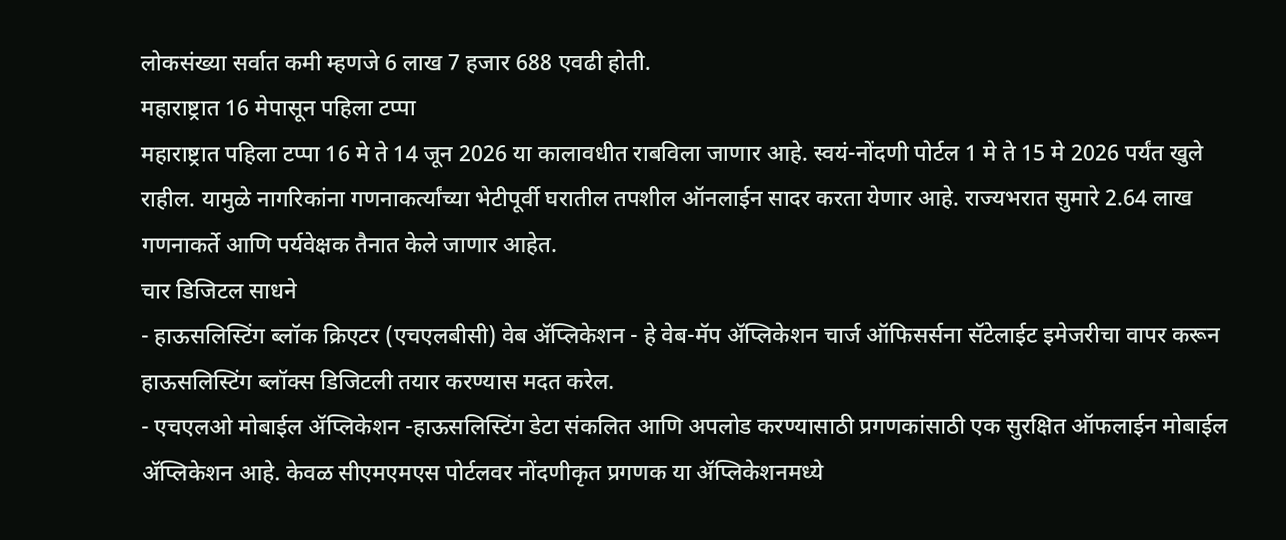लोकसंख्या सर्वात कमी म्हणजे 6 लाख 7 हजार 688 एवढी होती.
महाराष्ट्रात 16 मेपासून पहिला टप्पा
महाराष्ट्रात पहिला टप्पा 16 मे ते 14 जून 2026 या कालावधीत राबविला जाणार आहे. स्वयं-नोंदणी पोर्टल 1 मे ते 15 मे 2026 पर्यंत खुले राहील. यामुळे नागरिकांना गणनाकर्त्यांच्या भेटीपूर्वी घरातील तपशील ऑनलाईन सादर करता येणार आहे. राज्यभरात सुमारे 2.64 लाख गणनाकर्ते आणि पर्यवेक्षक तैनात केले जाणार आहेत.
चार डिजिटल साधने
- हाऊसलिस्टिंग ब्लॉक क्रिएटर (एचएलबीसी) वेब ॲप्लिकेशन - हे वेब-मॅप ॲप्लिकेशन चार्ज ऑफिसर्सना सॅटेलाईट इमेजरीचा वापर करून हाऊसलिस्टिंग ब्लॉक्स डिजिटली तयार करण्यास मदत करेल.
- एचएलओ मोबाईल ॲप्लिकेशन -हाऊसलिस्टिंग डेटा संकलित आणि अपलोड करण्यासाठी प्रगणकांसाठी एक सुरक्षित ऑफलाईन मोबाईल ॲप्लिकेशन आहे. केवळ सीएमएमएस पोर्टलवर नोंदणीकृत प्रगणक या ॲप्लिकेशनमध्ये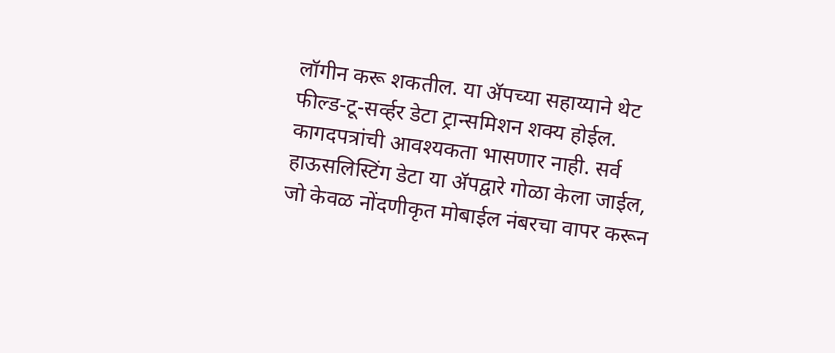लॉगीन करू शकतील. या ॲपच्या सहाय्याने थेट फील्ड-टू-सर्व्हर डेटा ट्रान्समिशन शक्य होईल. कागदपत्रांची आवश्यकता भासणार नाही. सर्व हाऊसलिस्टिंग डेटा या ॲपद्वारे गोळा केला जाईल, जो केवळ नोंदणीकृत मोबाईल नंबरचा वापर करून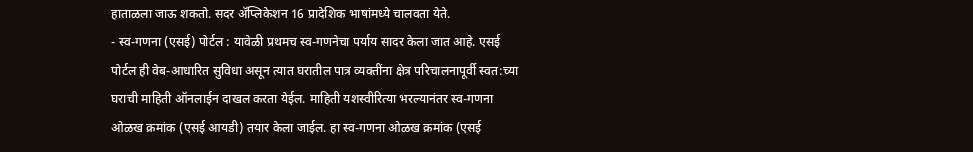हाताळला जाऊ शकतो. सदर ॲप्लिकेशन 16 प्रादेशिक भाषांमध्ये चालवता येते.
- स्व-गणना (एसई) पोर्टल : यावेळी प्रथमच स्व-गणनेचा पर्याय सादर केला जात आहे. एसई पोर्टल ही वेब-आधारित सुविधा असून त्यात घरातील पात्र व्यक्तींना क्षेत्र परिचालनापूर्वी स्वत:च्या घराची माहिती ऑनलाईन दाखल करता येईल. माहिती यशस्वीरित्या भरल्यानंतर स्व-गणना ओळख क्रमांक (एसई आयडी) तयार केला जाईल. हा स्व-गणना ओळख क्रमांक (एसई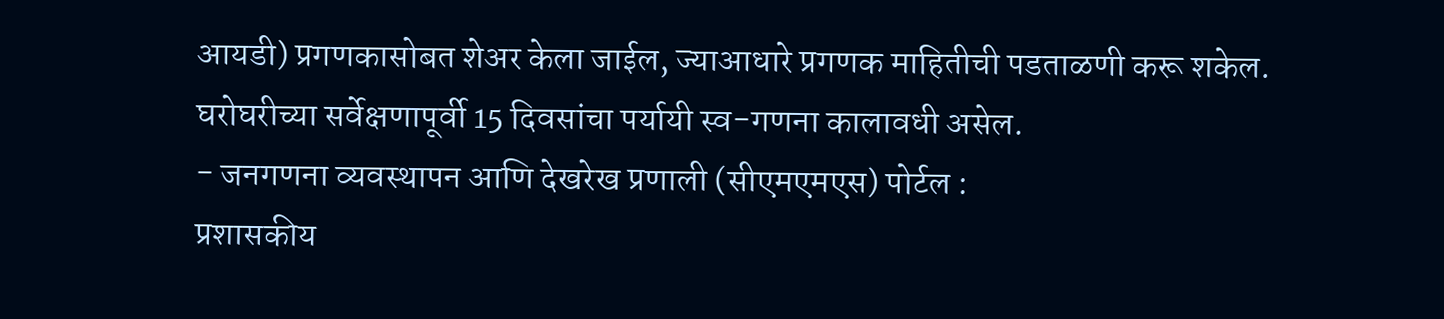आयडी) प्रगणकासोबत शेअर केला जाईल, ज्याआधारे प्रगणक माहितीची पडताळणी करू शकेल. घरोघरीच्या सर्वेक्षणापूर्वी 15 दिवसांचा पर्यायी स्व-गणना कालावधी असेल.
- जनगणना व्यवस्थापन आणि देखरेख प्रणाली (सीएमएमएस) पोर्टल :
प्रशासकीय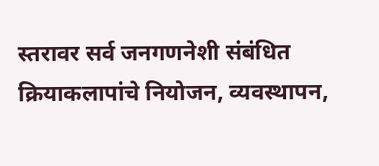स्तरावर सर्व जनगणनेशी संबंधित क्रियाकलापांचे नियोजन, व्यवस्थापन,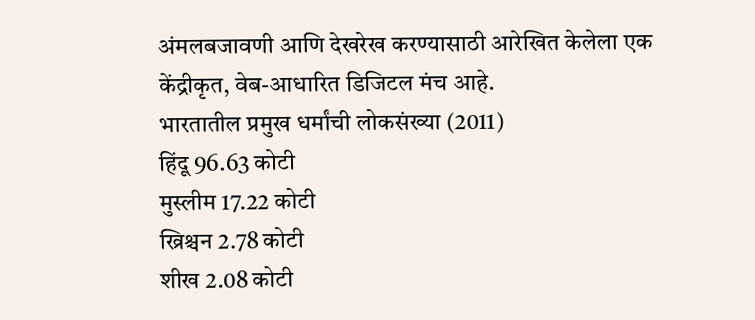अंमलबजावणी आणि देखरेख करण्यासाठी आरेखित केलेला एक केंद्रीकृत, वेब-आधारित डिजिटल मंच आहे.
भारतातील प्रमुख धर्मांची लोकसंख्या (2011)
हिंदू 96.63 कोटी
मुस्लीम 17.22 कोटी
ख्रिश्चन 2.78 कोटी
शीख 2.08 कोटी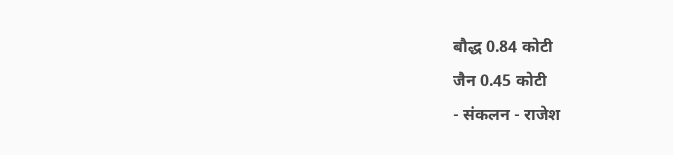बौद्ध 0.84 कोटी
जैन 0.45 कोटी
- संकलन - राजेश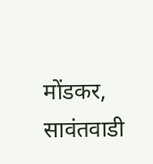मोंडकर, सावंतवाडी